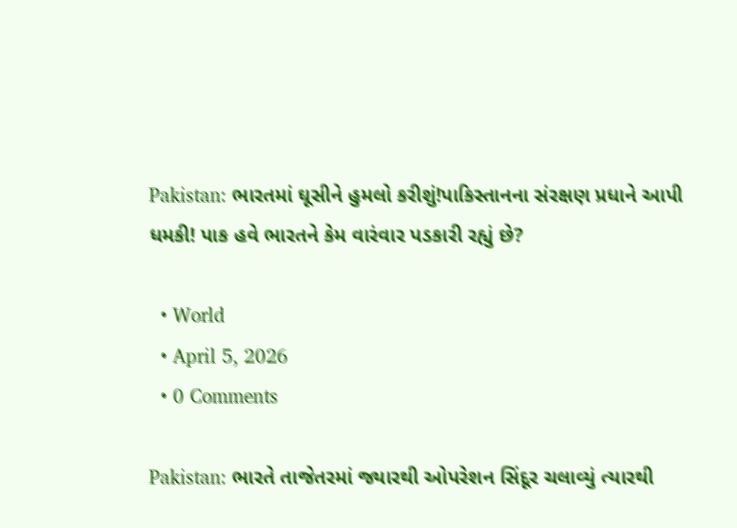Pakistan: ભારતમાં ઘૂસીને હુમલો કરીશું!પાકિસ્તાનના સંરક્ષણ પ્રધાને આપી ધમકી! પાક હવે ભારતને કેમ વારંવાર પડકારી રહ્યું છે?

  • World
  • April 5, 2026
  • 0 Comments

Pakistan: ભારતે તાજેતરમાં જ્યારથી ઓપરેશન સિંદૂર ચલાવ્યું ત્યારથી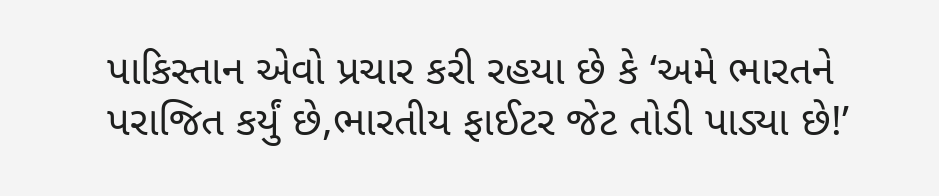પાકિસ્તાન એવો પ્રચાર કરી રહયા છે કે ‘અમે ભારતને પરાજિત કર્યું છે,ભારતીય ફાઈટર જેટ તોડી પાડ્યા છે!’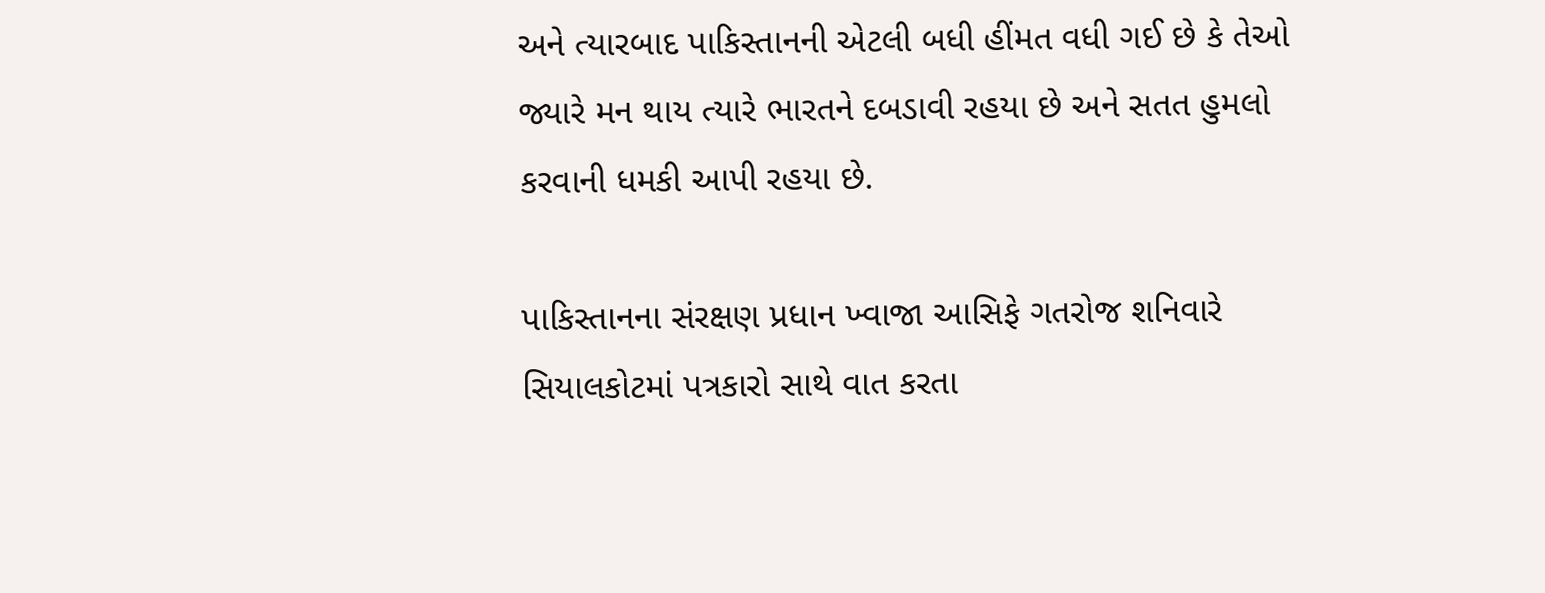અને ત્યારબાદ પાકિસ્તાનની એટલી બધી હીંમત વધી ગઈ છે કે તેઓ જ્યારે મન થાય ત્યારે ભારતને દબડાવી રહયા છે અને સતત હુમલો કરવાની ધમકી આપી રહયા છે.

પાકિસ્તાનના સંરક્ષણ પ્રધાન ખ્વાજા આસિફે ગતરોજ શનિવારે સિયાલકોટમાં પત્રકારો સાથે વાત કરતા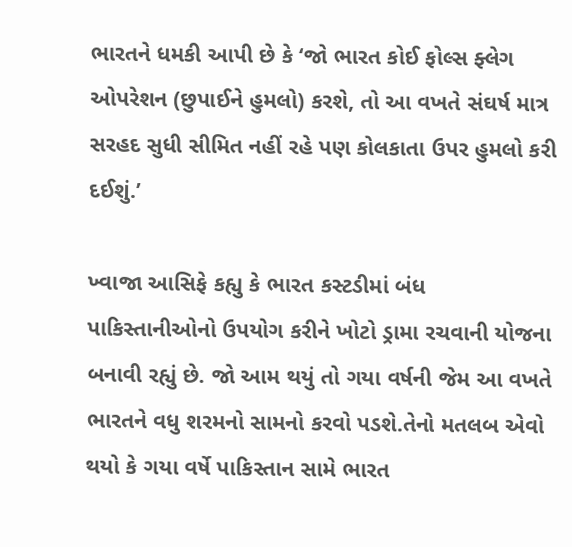ભારતને ધમકી આપી છે કે ‘જો ભારત કોઈ ફોલ્સ ફ્લેગ ઓપરેશન (છુપાઈને હુમલો) કરશે, તો આ વખતે સંઘર્ષ માત્ર સરહદ સુધી સીમિત નહીં રહે પણ કોલકાતા ઉપર હુમલો કરી દઈશું.’

ખ્વાજા આસિફે કહ્યુ કે ભારત કસ્ટડીમાં બંધ પાકિસ્તાનીઓનો ઉપયોગ કરીને ખોટો ડ્રામા રચવાની યોજના બનાવી રહ્યું છે. જો આમ થયું તો ગયા વર્ષની જેમ આ વખતે ભારતને વધુ શરમનો સામનો કરવો પડશે.તેનો મતલબ એવો થયો કે ગયા વર્ષે પાકિસ્તાન સામે ભારત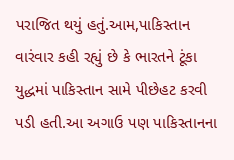પરાજિત થયું હતું.આમ,પાકિસ્તાન વારંવાર કહી રહ્યું છે કે ભારતને ટૂંકા યુદ્ધમાં પાકિસ્તાન સામે પીછેહટ કરવી પડી હતી.આ અગાઉ પણ પાકિસ્તાનના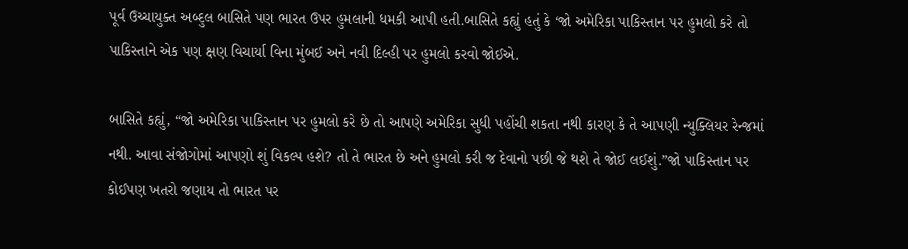પૂર્વ ઉચ્ચાયુક્ત અબ્દુલ બાસિતે પણ ભારત ઉપર હુમલાની ધમકી આપી હતી.બાસિતે કહ્યું હતું કે ‘જો અમેરિકા પાકિસ્તાન પર હુમલો કરે તો પાકિસ્તાને એક પણ ક્ષણ વિચાર્યા વિના મુંબઈ અને નવી દિલ્હી પર હુમલો કરવો જોઈએ.

બાસિતે કહ્યું, “જો અમેરિકા પાકિસ્તાન પર હુમલો કરે છે તો આપણે અમેરિકા સુધી પહોંચી શકતા નથી કારણ કે તે આપણી ન્યુક્લિયર રેન્જમાં નથી. આવા સંજોગોમાં આપણો શું વિકલ્પ હશે? તો તે ભારત છે અને હુમલો કરી જ દેવાનો પછી જે થશે તે જોઈ લઈશું.”જો પાકિસ્તાન પર કોઈપણ ખતરો જણાય તો ભારત પર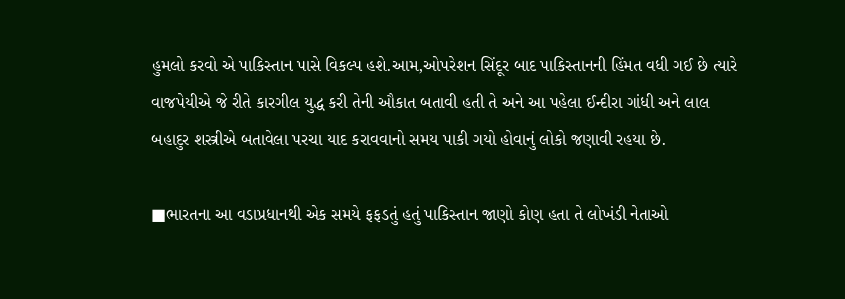હુમલો કરવો એ પાકિસ્તાન પાસે વિકલ્પ હશે.આમ,ઓપરેશન સિંદૂર બાદ પાકિસ્તાનની હિંમત વધી ગઈ છે ત્યારે વાજપેયીએ જે રીતે કારગીલ યુદ્ધ કરી તેની ઔકાત બતાવી હતી તે અને આ પહેલા ઈન્દીરા ગાંધી અને લાલ બહાદુર શસ્ત્રીએ બતાવેલા પરચા યાદ કરાવવાનો સમય પાકી ગયો હોવાનું લોકો જણાવી રહયા છે.

■ભારતના આ વડાપ્રધાનથી એક સમયે ફફડતું હતું પાકિસ્તાન જાણો કોણ હતા તે લોખંડી નેતાઓ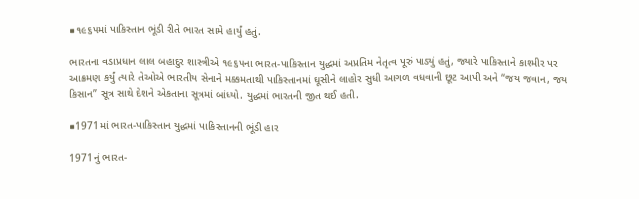■૧૯૬૫માં પાકિસ્તાન ભૂંડી રીતે ભારત સામે હાર્યું હતું.

ભારતના વડાપ્રધાન લાલ બહાદુર શાસ્ત્રીએ ૧૯૬૫ના ભારત-પાકિસ્તાન યુદ્ધમાં અપ્રતિમ નેતૃત્વ પૂરું પાડ્યું હતું, જ્યારે પાકિસ્તાને કાશ્મીર પર આક્રમણ કર્યું ત્યારે તેઓએ ભારતીય સેનાને મક્કમતાથી પાકિસ્તાનમાં ઘૂસીને લાહોર સુધી આગળ વધવાની છૂટ આપી અને “જય જવાન, જય કિસાન” સૂત્ર સાથે દેશને એકતાના સૂત્રમાં બાંધ્યો. યુદ્ધમાં ભારતની જીત થઈ હતી.

■1971માં ભારત-પાકિસ્તાન યુદ્ધમાં પાકિસ્તાનની ભૂંડી હાર

1971નું ભારત-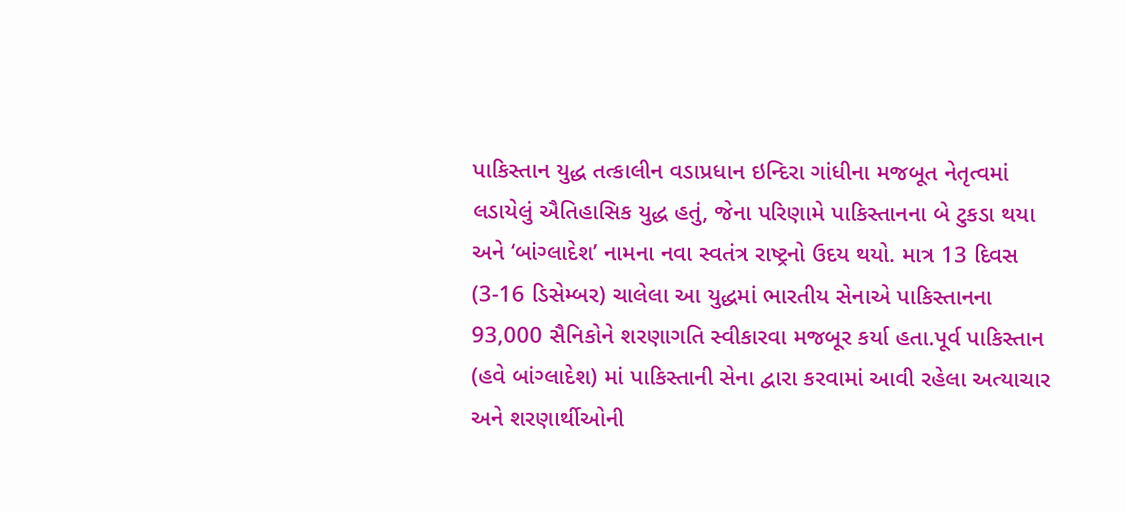પાકિસ્તાન યુદ્ધ તત્કાલીન વડાપ્રધાન ઇન્દિરા ગાંધીના મજબૂત નેતૃત્વમાં લડાયેલું ઐતિહાસિક યુદ્ધ હતું, જેના પરિણામે પાકિસ્તાનના બે ટુકડા થયા અને ‘બાંગ્લાદેશ’ નામના નવા સ્વતંત્ર રાષ્ટ્રનો ઉદય થયો. માત્ર 13 દિવસ (3-16 ડિસેમ્બર) ચાલેલા આ યુદ્ધમાં ભારતીય સેનાએ પાકિસ્તાનના 93,000 સૈનિકોને શરણાગતિ સ્વીકારવા મજબૂર કર્યા હતા.પૂર્વ પાકિસ્તાન (હવે બાંગ્લાદેશ) માં પાકિસ્તાની સેના દ્વારા કરવામાં આવી રહેલા અત્યાચાર અને શરણાર્થીઓની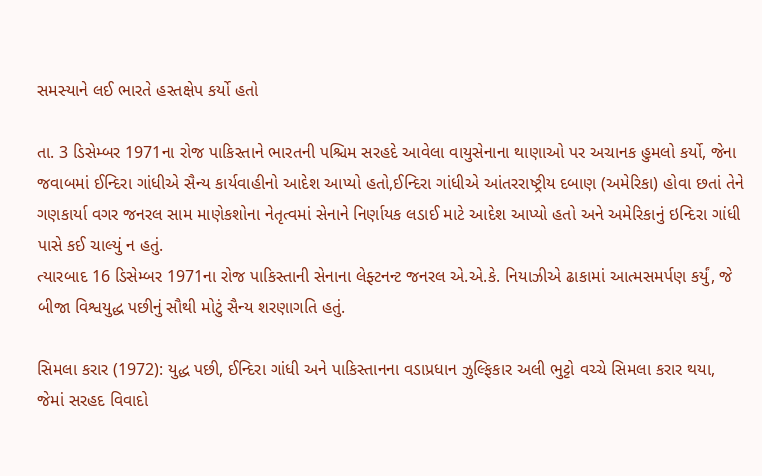સમસ્યાને લઈ ભારતે હસ્તક્ષેપ કર્યો હતો

તા. 3 ડિસેમ્બર 1971ના રોજ પાકિસ્તાને ભારતની પશ્ચિમ સરહદે આવેલા વાયુસેનાના થાણાઓ પર અચાનક હુમલો કર્યો, જેના જવાબમાં ઈન્દિરા ગાંધીએ સૈન્ય કાર્યવાહીનો આદેશ આપ્યો હતો,ઈન્દિરા ગાંધીએ આંતરરાષ્ટ્રીય દબાણ (અમેરિકા) હોવા છતાં તેને ગણકાર્યા વગર જનરલ સામ માણેકશોના નેતૃત્વમાં સેનાને નિર્ણાયક લડાઈ માટે આદેશ આપ્યો હતો અને અમેરિકાનું ઇન્દિરા ગાંધી પાસે કઈ ચાલ્યું ન હતું.
ત્યારબાદ 16 ડિસેમ્બર 1971ના રોજ પાકિસ્તાની સેનાના લેફ્ટનન્ટ જનરલ એ.એ.કે. નિયાઝીએ ઢાકામાં આત્મસમર્પણ કર્યું, જે બીજા વિશ્વયુદ્ધ પછીનું સૌથી મોટું સૈન્ય શરણાગતિ હતું.

સિમલા કરાર (1972): યુદ્ધ પછી, ઈન્દિરા ગાંધી અને પાકિસ્તાનના વડાપ્રધાન ઝુલ્ફિકાર અલી ભુટ્ટો વચ્ચે સિમલા કરાર થયા, જેમાં સરહદ વિવાદો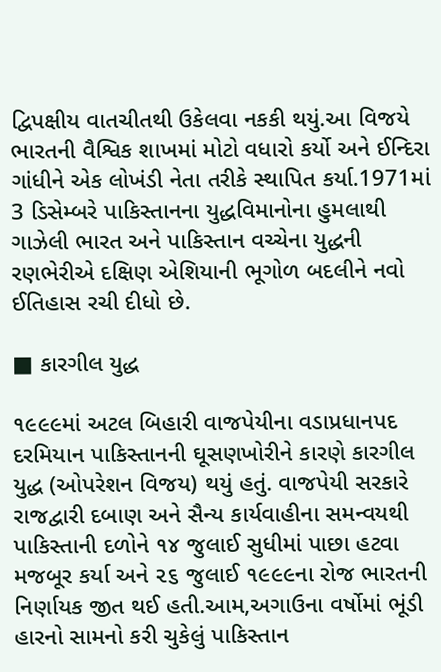દ્વિપક્ષીય વાતચીતથી ઉકેલવા નકકી થયું.આ વિજયે ભારતની વૈશ્વિક શાખમાં મોટો વધારો કર્યો અને ઈન્દિરા ગાંધીને એક લોખંડી નેતા તરીકે સ્થાપિત કર્યા.1971માં 3 ડિસેમ્બરે પાકિસ્તાનના યુદ્ધવિમાનોના હુમલાથી ગાઝેલી ભારત અને પાકિસ્તાન વચ્ચેના યુદ્ધની રણભેરીએ દક્ષિણ એશિયાની ભૂગોળ બદલીને નવો ઈતિહાસ રચી દીધો છે.

■ કારગીલ યુદ્ધ

૧૯૯૯માં અટલ બિહારી વાજપેયીના વડાપ્રધાનપદ દરમિયાન પાકિસ્તાનની ઘૂસણખોરીને કારણે કારગીલ યુદ્ધ (ઓપરેશન વિજય) થયું હતું. વાજપેયી સરકારે રાજદ્વારી દબાણ અને સૈન્ય કાર્યવાહીના સમન્વયથી પાકિસ્તાની દળોને ૧૪ જુલાઈ સુધીમાં પાછા હટવા મજબૂર કર્યા અને ૨૬ જુલાઈ ૧૯૯૯ના રોજ ભારતની નિર્ણાયક જીત થઈ હતી.આમ,અગાઉના વર્ષોમાં ભૂંડી હારનો સામનો કરી ચુકેલું પાકિસ્તાન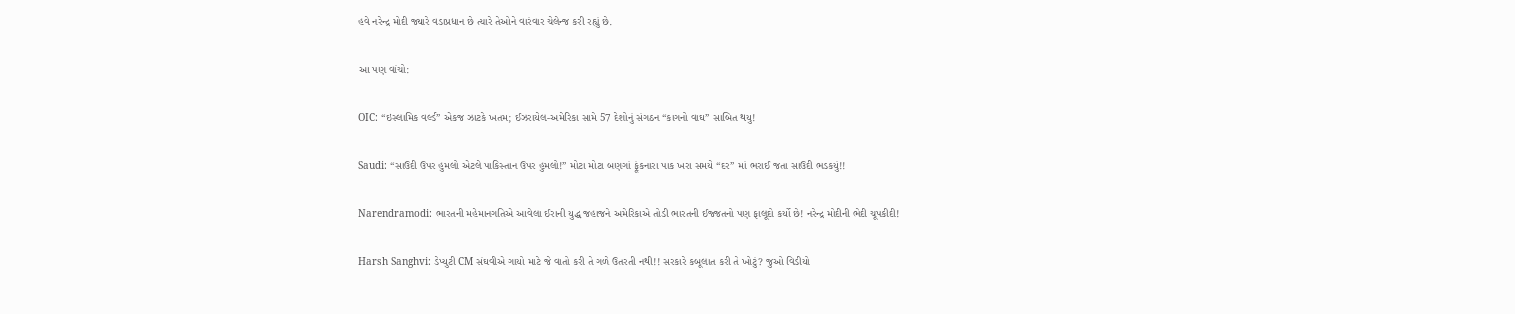હવે નરેન્દ્ર મોદી જ્યારે વડાપ્રધાન છે ત્યારે તેઓને વારંવાર ચેલેન્જ કરી રહ્યું છે.

આ પણ વાંચો:

OIC: “ઇસ્લામિક વર્લ્ડ” એકજ ઝાટકે ખતમ; ઈઝરાયેલ-અમેરિકા સામે 57 દેશોનું સંગઠન “કાગનો વાઘ” સાબિત થયુ!

Saudi: “સાઉદી ઉપર હુમલો એટલે પાકિસ્તાન ઉપર હુમલો!” મોટા મોટા બણગાં ફૂંકનારા પાક ખરા સમયે “દર” માં ભરાઈ જતા સાઉદી ભડકયું!!

Narendramodi: ભારતની મહેમાનગતિએ આવેલા ઈરાની યુદ્ધ જહાજને અમેરિકાએ તોડી ભારતની ઈજ્જતનો પણ ફાલૂદો કર્યો છે! નરેન્દ્ર મોદીની ભેદી ચૂપકીદી!

Harsh Sanghvi: ડેપ્યુટી CM સંઘવીએ ગાયો માટે જે વાતો કરી તે ગળે ઉતરતી નથી!! સરકારે કબૂલાત કરી તે ખોટું? જુઓ વિડીયો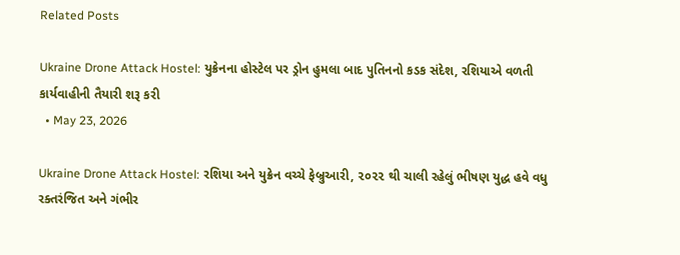Related Posts

Ukraine Drone Attack Hostel: યુક્રેનના હોસ્ટેલ પર ડ્રોન હુમલા બાદ પુતિનનો કડક સંદેશ, રશિયાએ વળતી કાર્યવાહીની તૈયારી શરૂ કરી
  • May 23, 2026

Ukraine Drone Attack Hostel: રશિયા અને યુક્રેન વચ્ચે ફેબ્રુઆરી, ૨૦૨૨ થી ચાલી રહેલું ભીષણ યુદ્ધ હવે વધુ રક્તરંજિત અને ગંભીર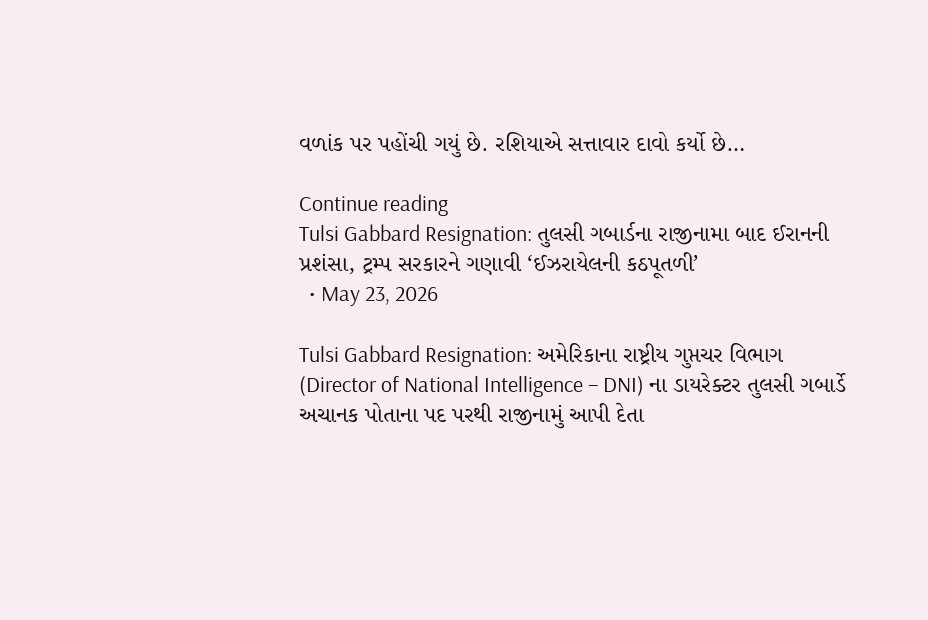વળાંક પર પહોંચી ગયું છે. રશિયાએ સત્તાવાર દાવો કર્યો છે…

Continue reading
Tulsi Gabbard Resignation: તુલસી ગબાર્ડના રાજીનામા બાદ ઈરાનની પ્રશંસા, ટ્રમ્પ સરકારને ગણાવી ‘ઈઝરાયેલની કઠપૂતળી’
  • May 23, 2026

Tulsi Gabbard Resignation: અમેરિકાના રાષ્ટ્રીય ગુપ્તચર વિભાગ (Director of National Intelligence – DNI) ના ડાયરેક્ટર તુલસી ગબાર્ડે અચાનક પોતાના પદ પરથી રાજીનામું આપી દેતા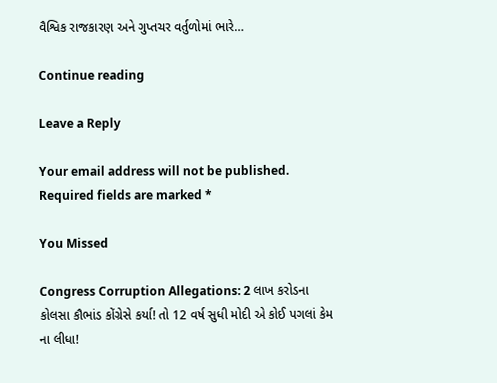વૈશ્વિક રાજકારણ અને ગુપ્તચર વર્તુળોમાં ભારે…

Continue reading

Leave a Reply

Your email address will not be published. Required fields are marked *

You Missed

Congress Corruption Allegations: 2 લાખ કરોડના કોલસા કૌભાંડ કોંગ્રેસે કર્યા! તો 12 વર્ષ સુધી મોદી એ કોઈ પગલાં કેમ ના લીધા!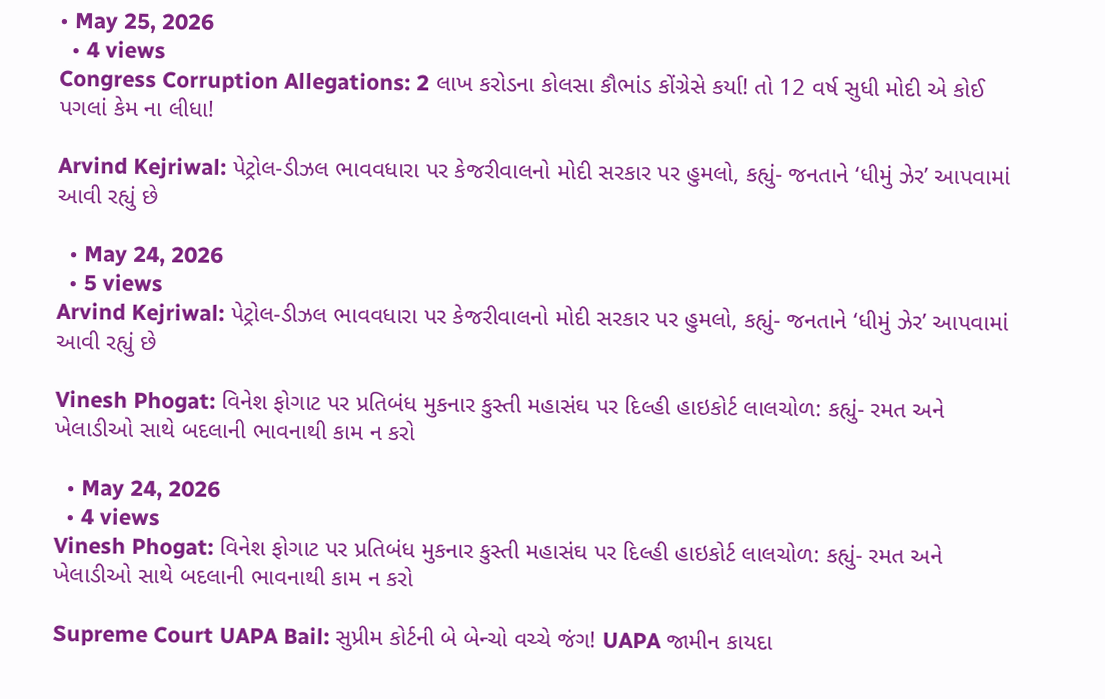• May 25, 2026
  • 4 views
Congress Corruption Allegations: 2 લાખ કરોડના કોલસા કૌભાંડ કોંગ્રેસે કર્યા! તો 12 વર્ષ સુધી મોદી એ કોઈ પગલાં કેમ ના લીધા!

Arvind Kejriwal: પેટ્રોલ-ડીઝલ ભાવવધારા પર કેજરીવાલનો મોદી સરકાર પર હુમલો, કહ્યું- જનતાને ‘ધીમું ઝેર’ આપવામાં આવી રહ્યું છે

  • May 24, 2026
  • 5 views
Arvind Kejriwal: પેટ્રોલ-ડીઝલ ભાવવધારા પર કેજરીવાલનો મોદી સરકાર પર હુમલો, કહ્યું- જનતાને ‘ધીમું ઝેર’ આપવામાં આવી રહ્યું છે

Vinesh Phogat: વિનેશ ફોગાટ પર પ્રતિબંધ મુકનાર કુસ્તી મહાસંઘ પર દિલ્હી હાઇકોર્ટ લાલચોળ: કહ્યું- રમત અને ખેલાડીઓ સાથે બદલાની ભાવનાથી કામ ન કરો

  • May 24, 2026
  • 4 views
Vinesh Phogat: વિનેશ ફોગાટ પર પ્રતિબંધ મુકનાર કુસ્તી મહાસંઘ પર દિલ્હી હાઇકોર્ટ લાલચોળ: કહ્યું- રમત અને ખેલાડીઓ સાથે બદલાની ભાવનાથી કામ ન કરો

Supreme Court UAPA Bail: સુપ્રીમ કોર્ટની બે બેન્ચો વચ્ચે જંગ! UAPA જામીન કાયદા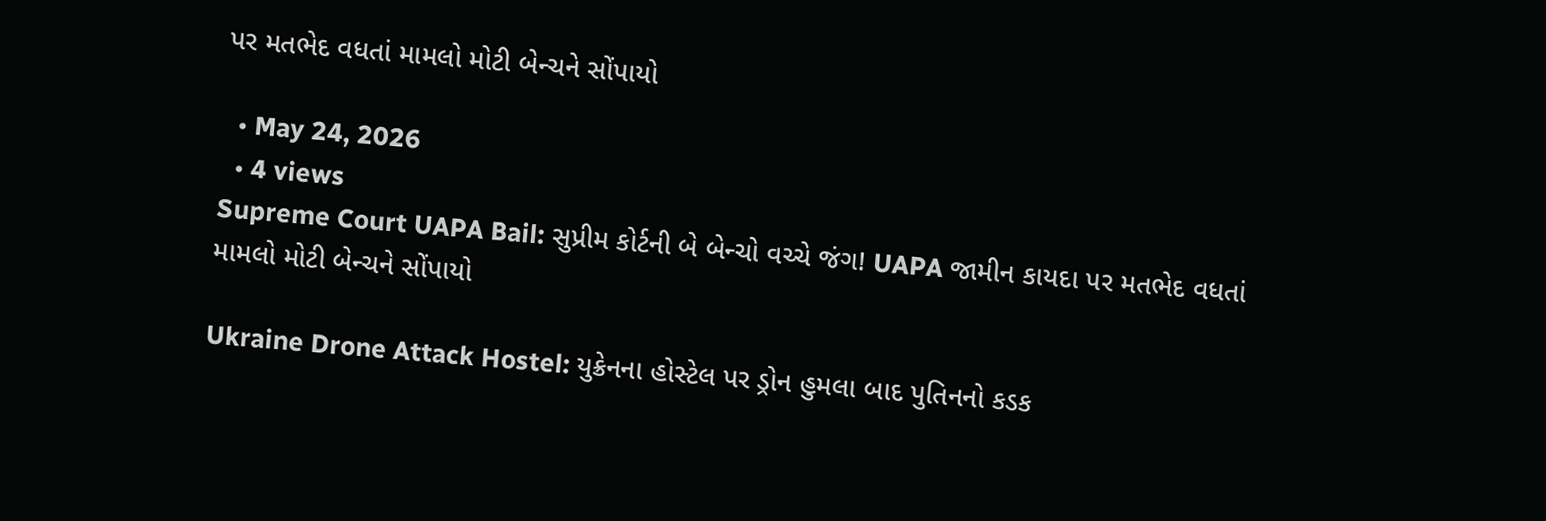પર મતભેદ વધતાં મામલો મોટી બેન્ચને સોંપાયો

  • May 24, 2026
  • 4 views
Supreme Court UAPA Bail: સુપ્રીમ કોર્ટની બે બેન્ચો વચ્ચે જંગ! UAPA જામીન કાયદા પર મતભેદ વધતાં મામલો મોટી બેન્ચને સોંપાયો

Ukraine Drone Attack Hostel: યુક્રેનના હોસ્ટેલ પર ડ્રોન હુમલા બાદ પુતિનનો કડક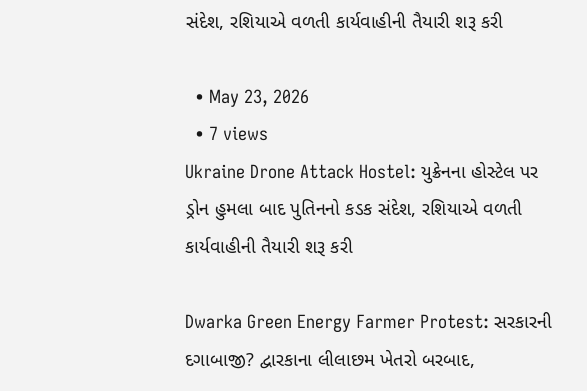સંદેશ, રશિયાએ વળતી કાર્યવાહીની તૈયારી શરૂ કરી

  • May 23, 2026
  • 7 views
Ukraine Drone Attack Hostel: યુક્રેનના હોસ્ટેલ પર ડ્રોન હુમલા બાદ પુતિનનો કડક સંદેશ, રશિયાએ વળતી કાર્યવાહીની તૈયારી શરૂ કરી

Dwarka Green Energy Farmer Protest: સરકારની દગાબાજી? દ્વારકાના લીલાછમ ખેતરો બરબાદ,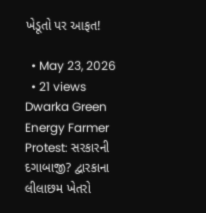ખેડૂતો પર આફત!

  • May 23, 2026
  • 21 views
Dwarka Green Energy Farmer Protest: સરકારની દગાબાજી? દ્વારકાના લીલાછમ ખેતરો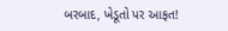બરબાદ, ખેડૂતો પર આફત!